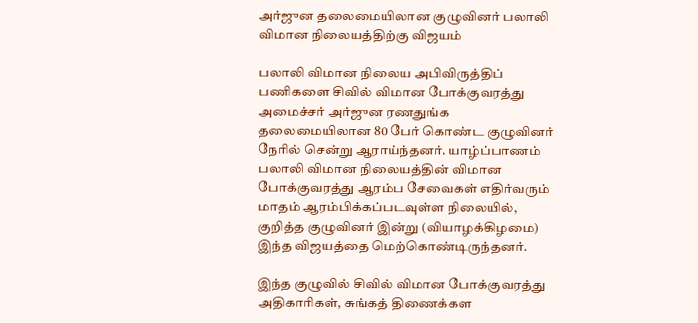அர்ஜுன தலைமையிலான குழுவினர் பலாலி விமான நிலையத்திற்கு விஜயம்

பலாலி விமான நிலைய அபிவிருத்திப் பணிகளை சிவில் விமான போக்குவரத்து அமைச்சர் அர்ஜுன ரணதுங்க தலைமையிலான 80 பேர் கொண்ட குழுவினர் நேரில் சென்று ஆராய்ந்தனர். யாழ்ப்பாணம் பலாலி விமான நிலையத்தின் விமான போக்குவரத்து ஆரம்ப சேவைகள் எதிர்வரும் மாதம் ஆரம்பிக்கப்படவுள்ள நிலையில், குறித்த குழுவினர் இன்று (வியாழக்கிழமை) இந்த விஜயத்தை மெற்கொண்டிருந்தனர்.

இந்த குழுவில் சிவில் விமான போக்குவரத்து அதிகாரிகள், சுங்கத் திணைக்கள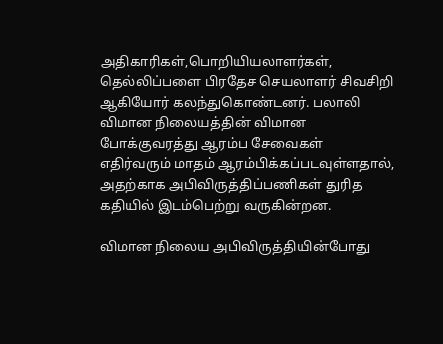அதிகாரிகள்,பொறியியலாளர்கள், தெல்லிப்பளை பிரதேச செயலாளர் சிவசிறி ஆகியோர் கலந்துகொண்டனர். பலாலி விமான நிலையத்தின் விமான போக்குவரத்து ஆரம்ப சேவைகள் எதிர்வரும் மாதம் ஆரம்பிக்கப்படவுள்ளதால், அதற்காக அபிவிருத்திப்பணிகள் துரித கதியில் இடம்பெற்று வருகின்றன.

விமான நிலைய அபிவிருத்தியின்போது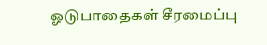ஓடுபாதைகள் சீரமைப்பு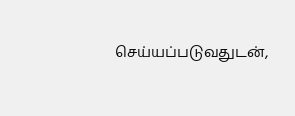செய்யப்படுவதுடன்,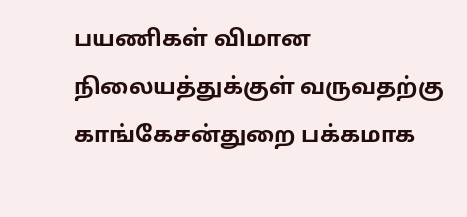பயணிகள் விமான நிலையத்துக்குள் வருவதற்கு காங்கேசன்துறை பக்கமாக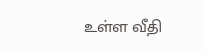உள்ள வீதி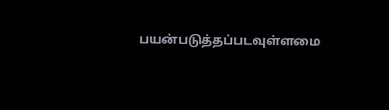பயன்படுத்தப்படவுள்ளமை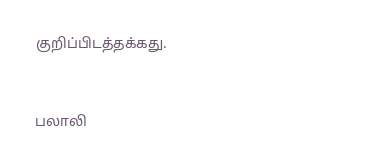குறிப்பிடத்தக்கது.


பலாலி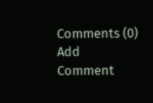Comments (0)
Add Comment